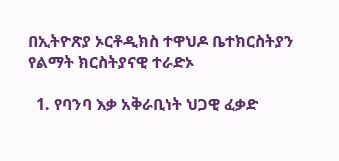በኢትዮጽያ ኦርቶዲክስ ተዋህዶ ቤተክርስትያን የልማት ክርስትያናዊ ተራድኦ

  1. የባንባ እቃ አቅራቢነት ህጋዊ ፈቃድ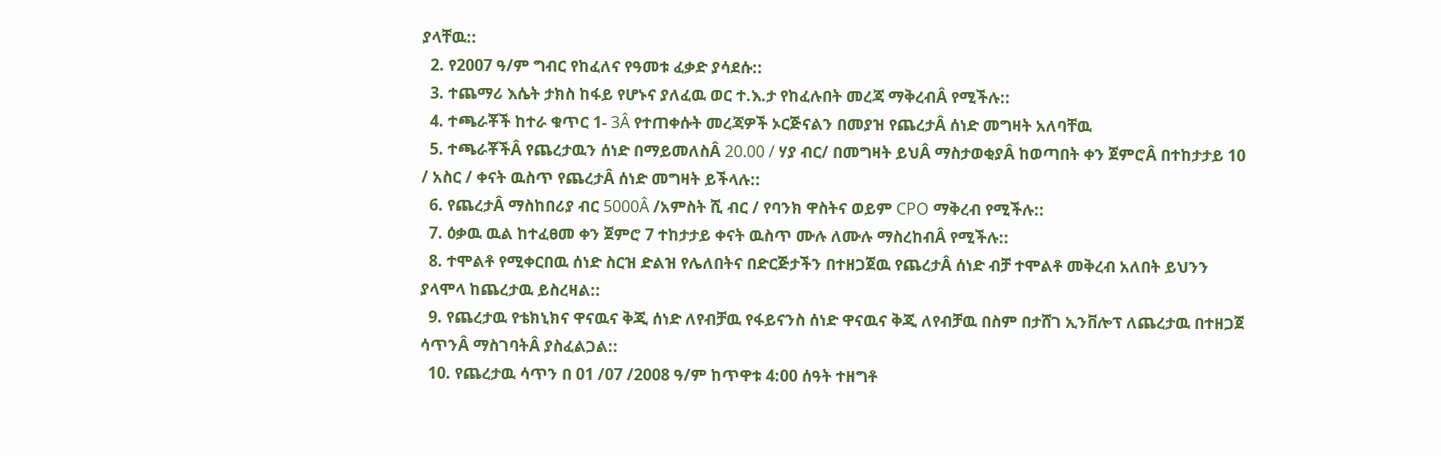ያላቸዉ::
  2. የ2007 ዓ/ም ግብር የከፈለና የዓመቱ ፈቃድ ያሳደሱ::
  3. ተጨማሪ እሴት ታክስ ከፋይ የሆኑና ያለፈዉ ወር ተ.እ.ታ የከፈሉበት መረጃ ማቅረብÂ የሚችሉ::
  4. ተጫራቾች ከተራ ቁጥር 1- 3Â የተጠቀሱት መረጃዎች ኦርጅናልን በመያዝ የጨረታÂ ሰነድ መግዛት አለባቸዉ
  5. ተጫራቾችÂ የጨረታዉን ሰነድ በማይመለስÂ 20.00 / ሃያ ብር/ በመግዛት ይህÂ ማስታወቂያÂ ከወጣበት ቀን ጀምሮÂ በተከታታይ 10 / አስር / ቀናት ዉስጥ የጨረታÂ ሰነድ መግዛት ይችላሉ::
  6. የጨረታÂ ማስከበሪያ ብር 5000Â /አምስት ሺ ብር / የባንክ ዋስትና ወይም CPO ማቅረብ የሚችሉ::
  7. ዕቃዉ ዉል ከተፈፀመ ቀን ጀምሮ 7 ተከታታይ ቀናት ዉስጥ ሙሉ ለሙሉ ማስረከብÂ የሚችሉ::
  8. ተሞልቶ የሚቀርበዉ ሰነድ ስርዝ ድልዝ የሌለበትና በድርጅታችን በተዘጋጀዉ የጨረታÂ ሰነድ ብቻ ተሞልቶ መቅረብ አለበት ይህንን ያላሞላ ከጨረታዉ ይስረዛል::
  9. የጨረታዉ የቴክኒክና ዋናዉና ቅጂ ሰነድ ለየብቻዉ የፋይናንስ ሰነድ ዋናዉና ቅጂ ለየብቻዉ በስም በታሸገ ኢንቨሎፕ ለጨረታዉ በተዘጋጀ ሳጥንÂ ማስገባትÂ ያስፈልጋል::
  10. የጨረታዉ ሳጥን በ 01 /07 /2008 ዓ/ም ከጥዋቱ 4:00 ሰዓት ተዘግቶ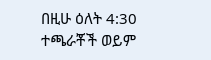በዚሁ ዕለት 4:30 ተጫራቾች ወይም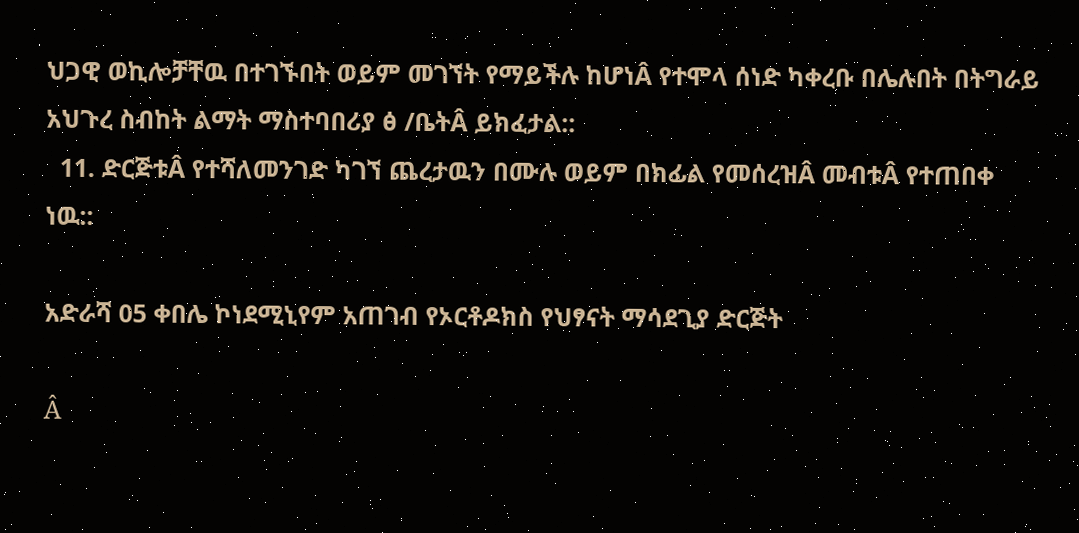ህጋዊ ወኪሎቻቸዉ በተገኙበት ወይም መገኘት የማይችሉ ከሆነÂ የተሞላ ሰነድ ካቀረቡ በሌሉበት በትግራይ አህጉረ ስብከት ልማት ማስተባበሪያ ፅ /ቤትÂ ይክፈታል::
  11. ድርጅቱÂ የተሻለመንገድ ካገኘ ጨረታዉን በሙሉ ወይም በክፊል የመሰረዝÂ መብቱÂ የተጠበቀ ነዉ::

አድራሻ 05 ቀበሌ ኮነደሚኒየም አጠገብ የኦርቶዶክስ የህፃናት ማሳደጊያ ድርጅት

Â